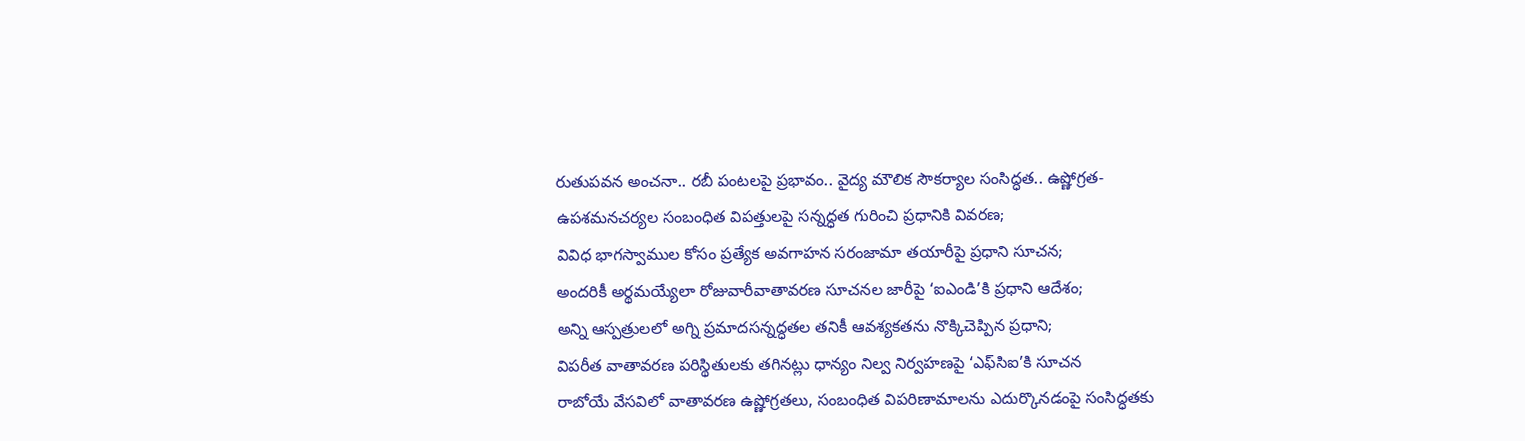రుతుపవన అంచనా.. రబీ పంటలపై ప్రభావం.. వైద్య మౌలిక సౌకర్యాల సంసిద్ధత.. ఉష్ణోగ్రత-ఉపశమనచర్యల సంబంధిత విపత్తులపై సన్నద్ధత గురించి ప్రధానికి వివరణ;
వివిధ భాగస్వాముల కోసం ప్రత్యేక అవగాహన సరంజామా తయారీపై ప్రధాని సూచన;
అందరికీ అర్థమయ్యేలా రోజువారీవాతావరణ సూచనల జారీపై ‘ఐఎండి’కి ప్రధాని ఆదేశం;
అన్ని ఆస్పత్రులలో అగ్ని ప్రమాదసన్నద్ధతల తనికీ ఆవశ్యకతను నొక్కిచెప్పిన ప్రధాని;
విపరీత వాతావరణ పరిస్థితులకు తగినట్లు ధాన్యం నిల్వ నిర్వహణపై ‘ఎఫ్‌సిఐ’కి సూచన
రాబోయే వేసవిలో వాతావరణ ఉష్ణోగ్రతలు, సంబంధిత విపరిణామాలను ఎదుర్కొనడంపై సంసిద్ధతకు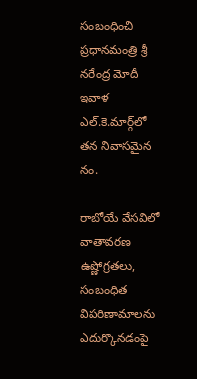సంబంధించి ప్రధానమంత్రి శ్రీ నరేంద్ర మోదీ ఇవాళ ఎల్‌.కె.మార్గ్‌లో తన నివాసమైన నం.

రాబోయే వేసవిలో వాతావరణ ఉష్ణోగ్రతలు, సంబంధిత విపరిణామాలను ఎదుర్కొనడంపై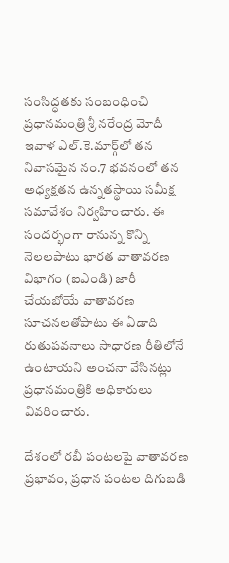సంసిద్ధతకు సంబంధించి ప్రధానమంత్రి శ్రీ నరేంద్ర మోదీ ఇవాళ ఎల్‌.కె.మార్గ్‌లో తన నివాసమైన నం.7 భవనంలో తన అధ్యక్షతన ఉన్నతస్థాయి సమీక్ష సమావేశం నిర్వహించారు. ఈ సందర్భంగా రానున్న కొన్ని నెలలపాటు భారత వాతావరణ విభాగం (ఐఎండి) జారీ చేయబోయే వాతావరణ సూచనలతోపాటు ఈ ఏడాది రుతుపవనాలు సాధారణ రీతిలోనే ఉంటాయని అంచనా వేసినట్లు ప్రధానమంత్రికి అధికారులు వివరించారు.

దేశంలో రబీ పంటలపై వాతావరణ ప్రభావం, ప్రధాన పంటల దిగుబడి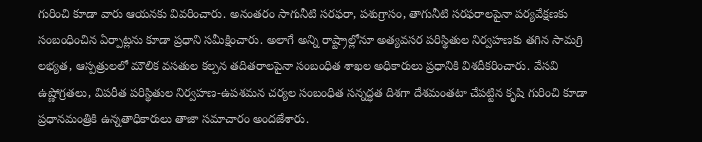గురించి కూడా వారు ఆయనకు వివరించారు. అనంతరం సాగునీటి సరఫరా, పశుగ్రాసం, తాగునీటి సరఫరాలపైనా పర్యవేక్షణకు సంబంధించిన ఏర్పాట్లను కూడా ప్రధాని సమీక్షించారు. అలాగే అన్ని రాష్ట్రాల్లోనూ అత్యవసర పరిస్థితుల నిర్వహణకు తగిన సామగ్రి లభ్యత, ఆస్పత్రులలో మౌలిక వసతుల కల్పన తదితరాలపైనా సంబంధిత శాఖల అధికారులు ప్రధానికి విశదీకరించారు. వేసవి ఉష్ణోగ్రతలు, విపరీత పరిస్థితుల నిర్వహణ-ఉపశమన చర్యల సంబంధిత సన్నద్ధత దిశగా దేశమంతటా చేపట్టిన కృషి గురించి కూడా ప్రధానమంత్రికి ఉన్నతాధికారులు తాజా సమాచారం అందజేశారు.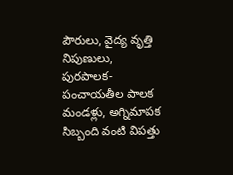పౌరులు, వైద్య వృత్తి నిపుణులు, పురపాలక-పంచాయతీల పాలక మండళ్లు, అగ్నిమాపక సిబ్బంది వంటి విపత్తు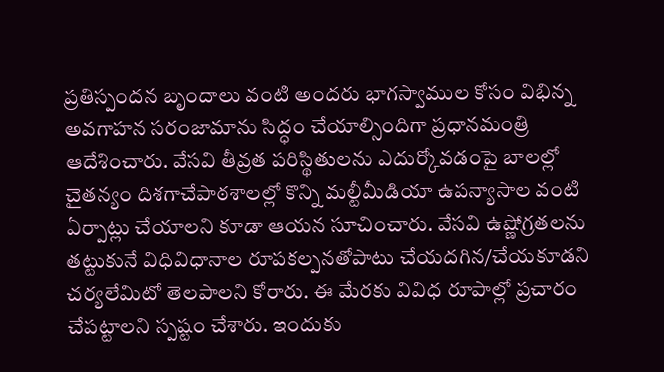ప్రతిస్పందన బృందాలు వంటి అందరు భాగస్వాముల కోసం విభిన్న అవగాహన సరంజామాను సిద్ధం చేయాల్సిందిగా ప్రధానమంత్రి ఆదేశించారు. వేసవి తీవ్రత పరిస్థితులను ఎదుర్కోవడంపై బాలల్లో చైతన్యం దిశగాచేపాఠశాలల్లో కొన్ని మల్టీమీడియా ఉపన్యాసాల వంటి ఏర్పాట్లు చేయాలని కూడా ఆయన సూచించారు. వేసవి ఉష్ణోగ్రతలను తట్టుకునే విధివిధానాల రూపకల్పనతోపాటు చేయదగిన/చేయకూడని చర్యలేమిటో తెలపాలని కోరారు. ఈ మేరకు వివిధ రూపాల్లో ప్రచారం చేపట్టాలని స్పష్టం చేశారు. ఇందుకు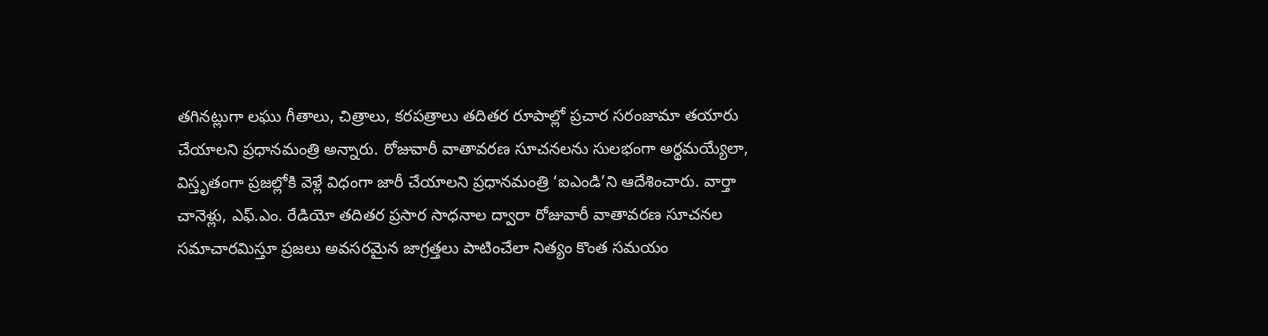తగినట్లుగా లఘు గీతాలు, చిత్రాలు, కరపత్రాలు తదితర రూపాల్లో ప్రచార సరంజామా తయారు చేయాలని ప్రధానమంత్రి అన్నారు. రోజువారీ వాతావరణ సూచనలను సులభంగా అర్థమయ్యేలా, విస్తృతంగా ప్రజల్లోకి వెళ్లే విధంగా జారీ చేయాలని ప్రధానమంత్రి ‘ఐఎండి’ని ఆదేశించారు. వార్తా చానెళ్లు, ఎఫ్‌.ఎం. రేడియో తదితర ప్రసార సాధనాల ద్వారా రోజువారీ వాతావరణ సూచనల సమాచారమిస్తూ ప్రజలు అవసరమైన జాగ్రత్తలు పాటించేలా నిత్యం కొంత సమయం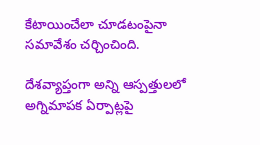కేటాయించేలా చూడటంపైనా సమావేశం చర్చించింది.

దేశవ్యాప్తంగా అన్ని ఆస్పత్తులలో అగ్నిమాపక ఏర్పాట్లపై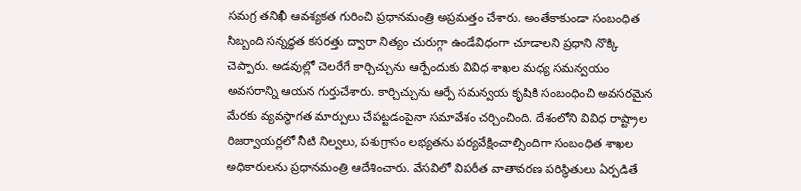సమగ్ర తనిఖీ ఆవశ్యకత గురించి ప్రధానమంత్రి అప్రమత్తం చేశారు. అంతేకాకుండా సంబంధిత సిబ్బంది సన్నద్ధత కసరత్తు ద్వారా నిత్యం చురుగ్గా ఉండేవిధంగా చూడాలని ప్రధాని నొక్కి చెప్పారు. అడవుల్లో చెలరేగే కార్చిచ్చును ఆర్పేందుకు వివిధ శాఖల మధ్య సమన్వయం అవసరాన్ని ఆయన గుర్తుచేశారు. కార్చిచ్చును ఆర్పే సమన్వయ కృషికి సంబంధించి అవసరమైన మేరకు వ్యవస్థాగత మార్పులు చేపట్టడంపైనా సమావేశం చర్చించింది. దేశంలోని వివిధ రాష్ట్రాల రిజర్వాయర్లలో నీటి నిల్వలు, పశుగ్రాసం లభ్యతను పర్యవేక్షించాల్సిందిగా సంబంధిత శాఖల అధికారులను ప్రధానమంత్రి ఆదేశించారు. వేసవిలో విపరీత వాతావరణ పరిస్థితులు ఏర్పడితే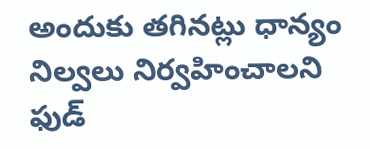అందుకు తగినట్లు ధాన్యం నిల్వలు నిర్వహించాలని ఫుడ్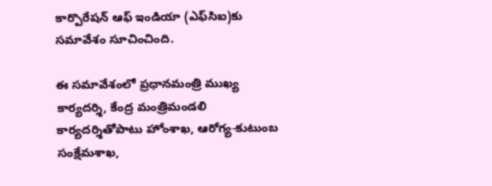కార్పొరేషన్ ఆఫ్ ఇండియా (ఎఫ్‌సిఐ)కు సమావేశం సూచించింది.

ఈ సమావేశంలో ప్రధానమంత్రి ముఖ్య కార్యదర్శి, కేంద్ర మంత్రిమండలి కార్యదర్శితోపాటు హోంశాఖ, ఆరోగ్య-కుటుంబ సంక్షేమశాఖ,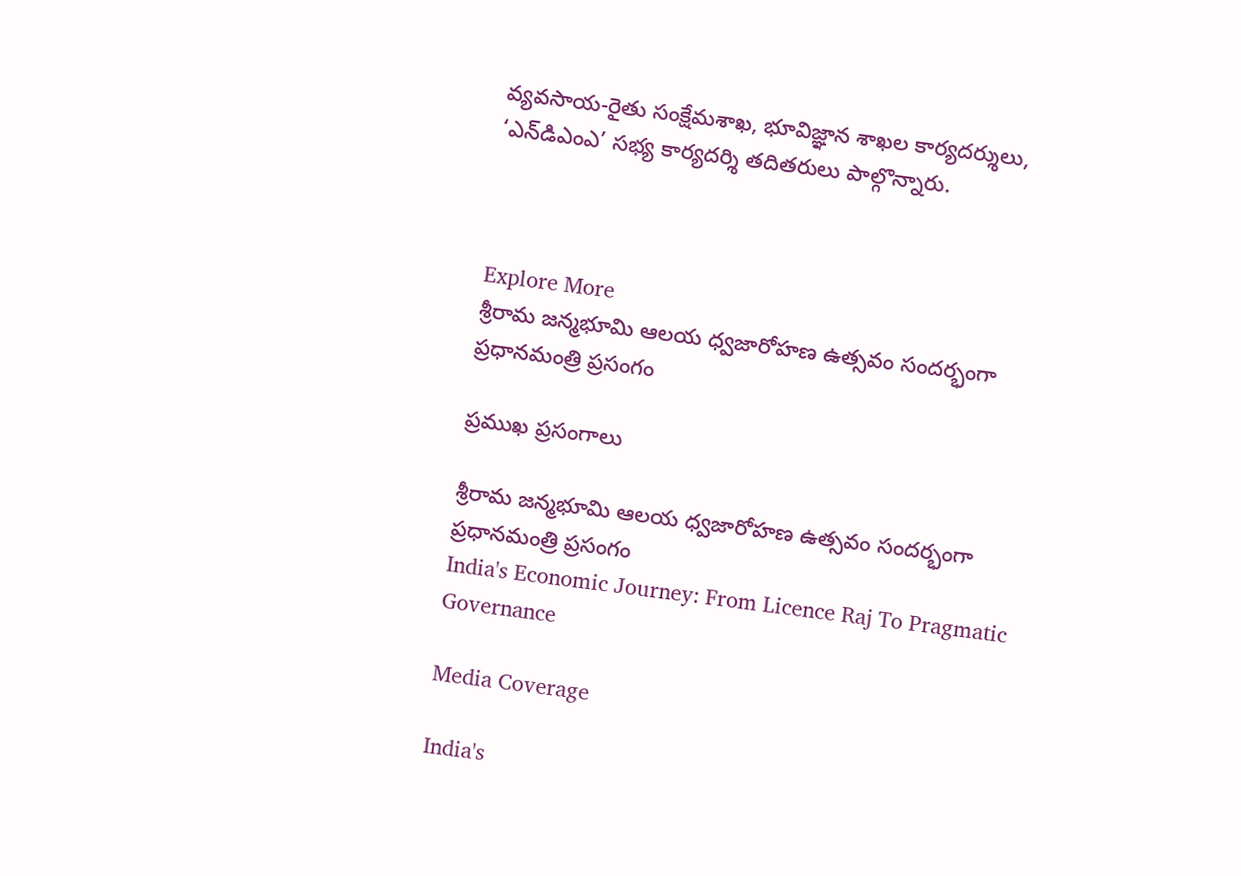వ్యవసాయ-రైతు సంక్షేమశాఖ, భూవిజ్ఞాన శాఖల కార్యదర్శులు, ‘ఎన్‌డిఎంఎ’ సభ్య కార్యదర్శి తదితరులు పాల్గొన్నారు.



Explore More
శ్రీరామ జన్మభూమి ఆలయ ధ్వజారోహణ ఉత్సవం సందర్భంగా ప్రధానమంత్రి ప్రసంగం

ప్రముఖ ప్రసంగాలు

శ్రీరామ జన్మభూమి ఆలయ ధ్వజారోహణ ఉత్సవం సందర్భంగా ప్రధానమంత్రి ప్రసంగం
India's Economic Journey: From Licence Raj To Pragmatic Governance

Media Coverage

India's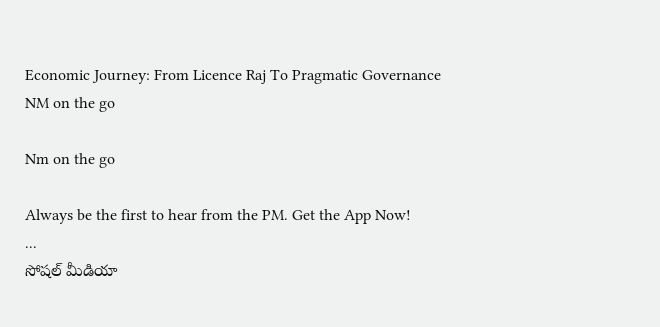Economic Journey: From Licence Raj To Pragmatic Governance
NM on the go

Nm on the go

Always be the first to hear from the PM. Get the App Now!
...
సోషల్ మీడియా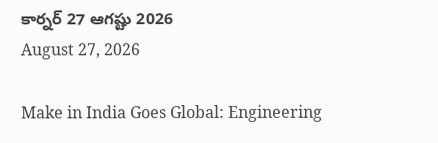కార్నర్ 27 ఆగష్టు 2026
August 27, 2026

Make in India Goes Global: Engineering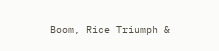Boom, Rice Triumph &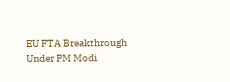EU FTA Breakthrough Under PM Modi